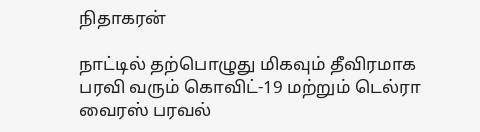நிதாகரன்

நாட்டில் தற்பொழுது மிகவும் தீவிரமாக பரவி வரும் கொவிட்-19 மற்றும் டெல்ரா வைரஸ் பரவல்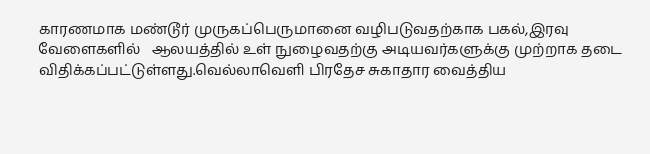காரணமாக மண்டூர் முருகப்பெருமானை வழிபடுவதற்காக பகல்,இரவு வேளைகளில்   ஆலயத்தில் உள் நுழைவதற்கு அடியவர்களுக்கு முற்றாக தடை விதிக்கப்பட்டுள்ளது.வெல்லாவெளி பிரதேச சுகாதார வைத்திய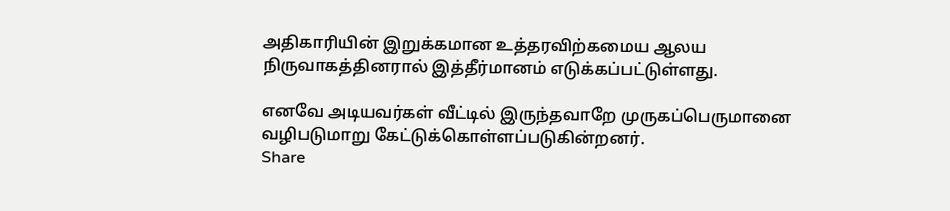அதிகாரியின் இறுக்கமான உத்தரவிற்கமைய ஆலய நிருவாகத்தினரால் இத்தீர்மானம் எடுக்கப்பட்டுள்ளது.

எனவே அடியவர்கள் வீட்டில் இருந்தவாறே முருகப்பெருமானை வழிபடுமாறு கேட்டுக்கொள்ளப்படுகின்றனர்.
Share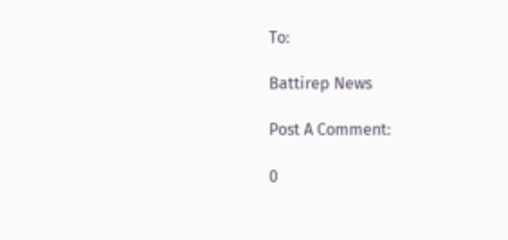To:

Battirep News

Post A Comment:

0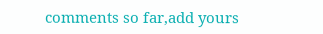comments so far,add yours